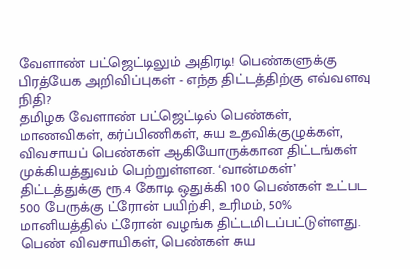வேளாண் பட்ஜெட்டிலும் அதிரடி! பெண்களுக்கு பிரத்யேக அறிவிப்புகள் - எந்த திட்டத்திற்கு எவ்வளவு நிதி?
தமிழக வேளாண் பட்ஜெட்டில் பெண்கள், மாணவிகள், கர்ப்பிணிகள், சுய உதவிக்குழுக்கள், விவசாயப் பெண்கள் ஆகியோருக்கான திட்டங்கள் முக்கியத்துவம் பெற்றுள்ளன. ‘வான்மகள்’ திட்டத்துக்கு ரூ.4 கோடி ஒதுக்கி 100 பெண்கள் உட்பட 500 பேருக்கு ட்ரோன் பயிற்சி, உரிமம், 50% மானியத்தில் ட்ரோன் வழங்க திட்டமிடப்பட்டுள்ளது. பெண் விவசாயிகள், பெண்கள் சுய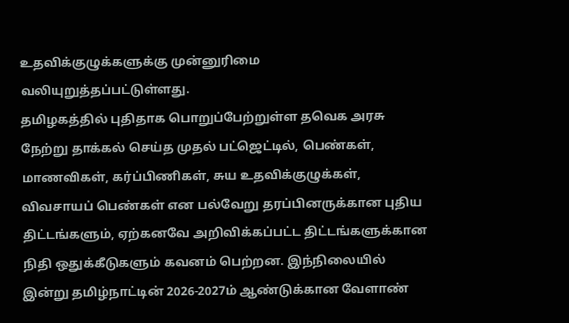உதவிக்குழுக்களுக்கு முன்னுரிமை வலியுறுத்தப்பட்டுள்ளது.
தமிழகத்தில் புதிதாக பொறுப்பேற்றுள்ள தவெக அரசு நேற்று தாக்கல் செய்த முதல் பட்ஜெட்டில், பெண்கள், மாணவிகள், கர்ப்பிணிகள், சுய உதவிக்குழுக்கள், விவசாயப் பெண்கள் என பல்வேறு தரப்பினருக்கான புதிய திட்டங்களும், ஏற்கனவே அறிவிக்கப்பட்ட திட்டங்களுக்கான நிதி ஒதுக்கீடுகளும் கவனம் பெற்றன. இந்நிலையில் இன்று தமிழ்நாட்டின் 2026-2027ம் ஆண்டுக்கான வேளாண்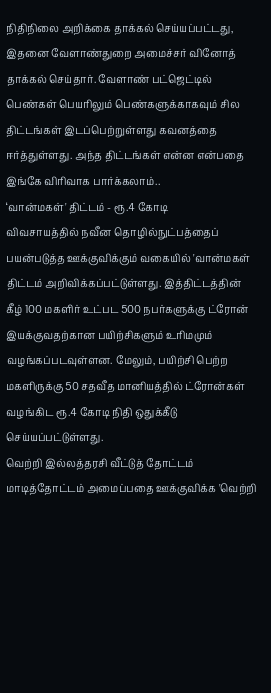நிதிநிலை அறிக்கை தாக்கல் செய்யப்பட்டது, இதனை வேளாண்துறை அமைச்சர் வினோத் தாக்கல் செய்தார். வேளாண் பட்ஜெட்டில் பெண்கள் பெயரிலும் பெண்களுக்காகவும் சில திட்டங்கள் இடப்பெற்றுள்ளது கவனத்தை ஈர்த்துள்ளது. அந்த திட்டங்கள் என்ன என்பதை இங்கே விரிவாக பார்க்கலாம்..
‘வான்மகள்' திட்டம் - ரூ.4 கோடி
விவசாயத்தில் நவீன தொழில்நுட்பத்தைப் பயன்படுத்த ஊக்குவிக்கும் வகையில் 'வான்மகள் திட்டம் அறிவிக்கப்பட்டுள்ளது. இத்திட்டத்தின் கீழ் 100 மகளிர் உட்பட 500 நபர்களுக்கு ட்ரோன் இயக்குவதற்கான பயிற்சிகளும் உரிமமும் வழங்கப்படவுள்ளன. மேலும், பயிற்சி பெற்ற மகளிருக்கு 50 சதவீத மானியத்தில் ட்ரோன்கள் வழங்கிட ரூ.4 கோடி நிதி ஒதுக்கீடு செய்யப்பட்டுள்ளது.
வெற்றி இல்லத்தரசி வீட்டுத் தோட்டம்
மாடித்தோட்டம் அமைப்பதை ஊக்குவிக்க 'வெற்றி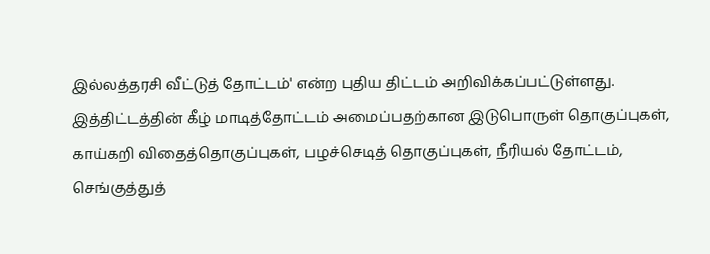இல்லத்தரசி வீட்டுத் தோட்டம்' என்ற புதிய திட்டம் அறிவிக்கப்பட்டுள்ளது. இத்திட்டத்தின் கீழ் மாடித்தோட்டம் அமைப்பதற்கான இடுபொருள் தொகுப்புகள், காய்கறி விதைத்தொகுப்புகள், பழச்செடித் தொகுப்புகள், நீரியல் தோட்டம், செங்குத்துத்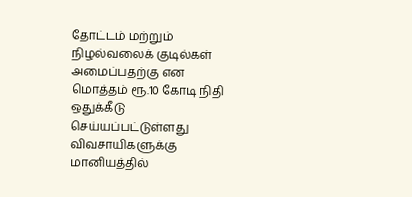தோட்டம் மற்றும் நிழல்வலைக் குடில்கள் அமைப்பதற்கு என மொத்தம் ரூ.10 கோடி நிதி ஒதுக்கீடு செய்யப்பட்டுள்ளது
விவசாயிகளுக்கு மானியத்தில்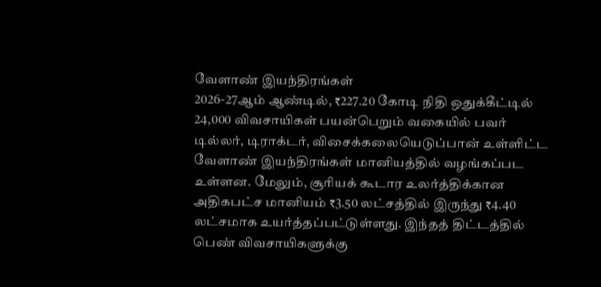வேளாண் இயந்திரங்கள்
2026-27ஆம் ஆண்டில், ₹227.20 கோடி நிதி ஒதுக்கீட்டில் 24,000 விவசாயிகள் பயன்பெறும் வகையில் பவர் டில்லர், டிராக்டர், விசைக்கலையெடுப்பான் உள்ளிட்ட வேளாண் இயந்திரங்கள் மானியத்தில் வழங்கப்பட உள்ளன. மேலும், சூரியக் கூடார உலர்த்திக்கான அதிகபட்ச மானியம் ₹3.50 லட்சத்தில் இருந்து ₹4.40 லட்சமாக உயர்த்தப்பட்டுள்ளது. இந்தத் திட்டத்தில் பெண் விவசாயிகளுக்கு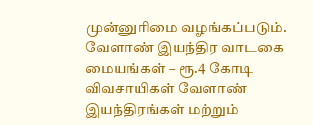முன்னுரிமை வழங்கப்படும்.
வேளாண் இயந்திர வாடகை மையங்கள் – ரூ.4 கோடி
விவசாயிகள் வேளாண் இயந்திரங்கள் மற்றும்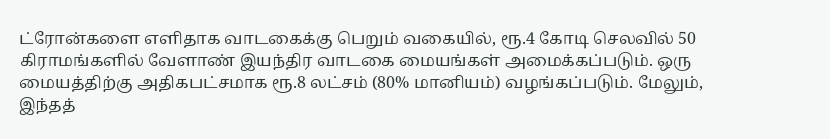ட்ரோன்களை எளிதாக வாடகைக்கு பெறும் வகையில், ரூ.4 கோடி செலவில் 50 கிராமங்களில் வேளாண் இயந்திர வாடகை மையங்கள் அமைக்கப்படும். ஒரு மையத்திற்கு அதிகபட்சமாக ரூ.8 லட்சம் (80% மானியம்) வழங்கப்படும். மேலும், இந்தத்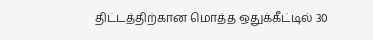திட்டத்திற்கான மொத்த ஒதுக்கீட்டில் 30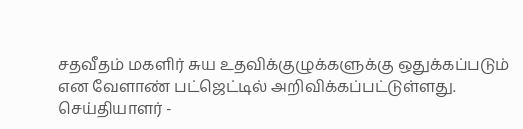சதவீதம் மகளிர் சுய உதவிக்குழுக்களுக்கு ஒதுக்கப்படும் என வேளாண் பட்ஜெட்டில் அறிவிக்கப்பட்டுள்ளது.
செய்தியாளர் -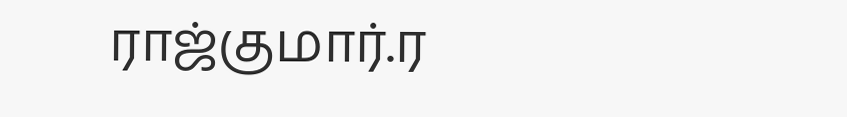ராஜ்குமார்.ர